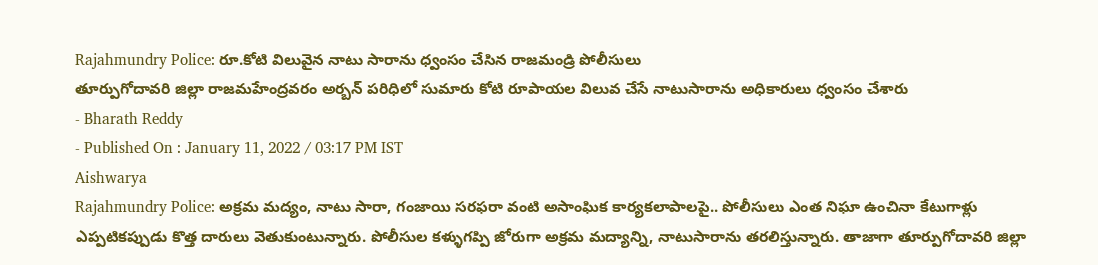Rajahmundry Police: రూ.కోటి విలువైన నాటు సారాను ధ్వంసం చేసిన రాజమండ్రి పోలీసులు
తూర్పుగోదావరి జిల్లా రాజమహేంద్రవరం అర్బన్ పరిధిలో సుమారు కోటి రూపాయల విలువ చేసే నాటుసారాను అధికారులు ధ్వంసం చేశారు
- Bharath Reddy
- Published On : January 11, 2022 / 03:17 PM IST
Aishwarya
Rajahmundry Police: అక్రమ మద్యం, నాటు సారా, గంజాయి సరఫరా వంటి అసాంఘిక కార్యకలాపాలపై.. పోలీసులు ఎంత నిఘా ఉంచినా కేటుగాళ్లు ఎప్పటికప్పుడు కొత్త దారులు వెతుకుంటున్నారు. పోలీసుల కళ్ళుగప్పి జోరుగా అక్రమ మద్యాన్ని, నాటుసారాను తరలిస్తున్నారు. తాజాగా తూర్పుగోదావరి జిల్లా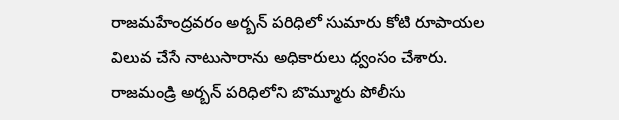రాజమహేంద్రవరం అర్బన్ పరిధిలో సుమారు కోటి రూపాయల విలువ చేసే నాటుసారాను అధికారులు ధ్వంసం చేశారు. రాజమండ్రి అర్బన్ పరిధిలోని బొమ్మూరు పోలీసు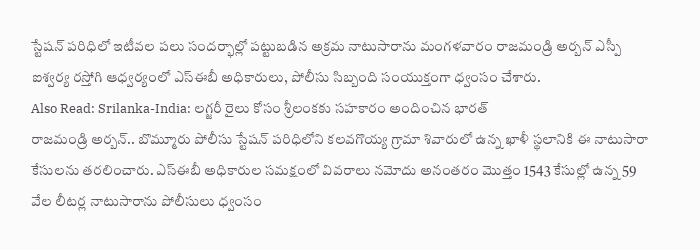స్టేషన్ పరిధిలో ఇటీవల పలు సందర్భాల్లో పట్టుబడిన అక్రమ నాటుసారాను మంగళవారం రాజమండ్రి అర్బన్ ఎస్పీ ఐశ్వర్య రస్తోగి ఆధ్వర్యంలో ఎస్ఈబీ అధికారులు, పోలీసు సిబ్బంది సంయుక్తంగా ధ్వంసం చేశారు.
Also Read: Srilanka-India: లగ్జరీ రైలు కోసం శ్రీలంకకు సహకారం అందించిన భారత్
రాజమండ్రి అర్బన్.. బొమ్మూరు పోలీసు స్టేషన్ పరిధిలోని కలవగొయ్య గ్రామా శివారులో ఉన్న ఖాళీ స్థలానికి ఈ నాటుసారా కేసులను తరలించారు. ఎస్ఈబీ అధికారుల సమక్షంలో వివరాలు నమోదు అనంతరం మొత్తం 1543 కేసుల్లో ఉన్న 59 వేల లీటర్ల నాటుసారాను పోలీసులు ధ్వంసం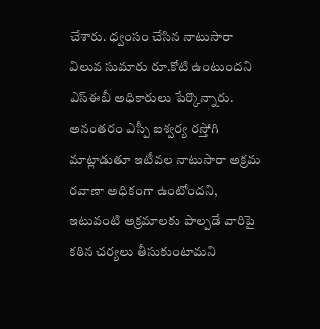చేశారు. ధ్వంసం చేసిన నాటుసారా విలువ సుమారు రూ.కోటి ఉంటుందని ఎస్ఈబీ అధికారులు పేర్కొన్నారు. అనంతరం ఎస్పీ ఐశ్వర్య రస్తోగి మాట్లాడుతూ ఇటీవల నాటుసారా అక్రమ రవాణా అధికంగా ఉంటోందని, ఇటువంటి అక్రమాలకు పాల్పడే వారిపై కఠిన చర్యలు తీసుకుంటామని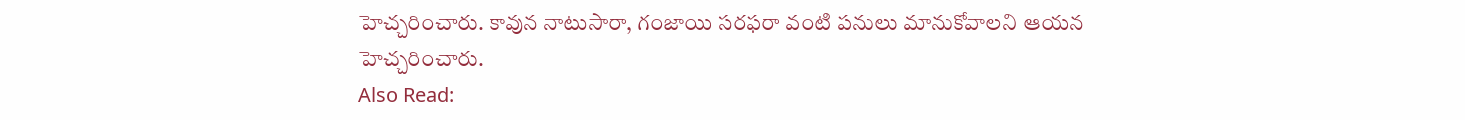హెచ్చరించారు. కావున నాటుసారా, గంజాయి సరఫరా వంటి పనులు మానుకోవాలని ఆయన హెచ్చరించారు.
Also Read: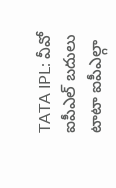TATA IPL: వీవో ఐపీఎల్ బదులు టాటా ఐపీఎల్గా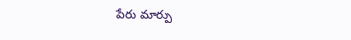పేరు మార్పు